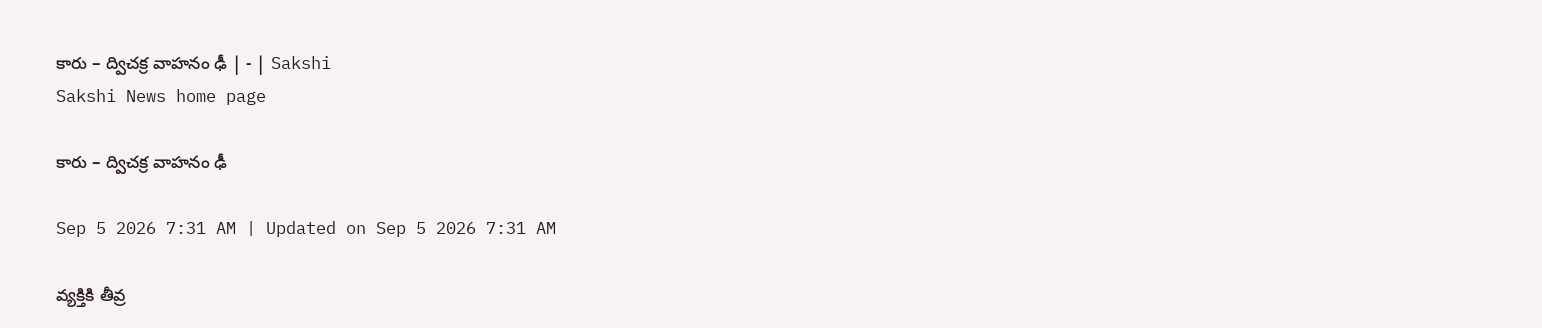కారు – ద్విచక్ర వాహనం ఢీ | - | Sakshi
Sakshi News home page

కారు – ద్విచక్ర వాహనం ఢీ

Sep 5 2026 7:31 AM | Updated on Sep 5 2026 7:31 AM

వ్యక్తికి తీవ్ర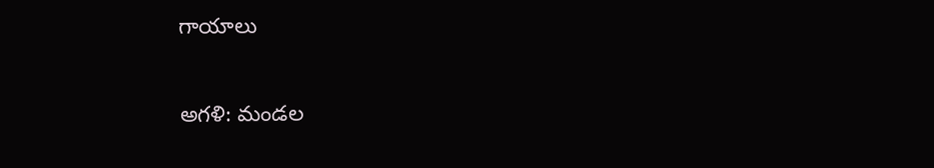గాయాలు

అగళి: మండల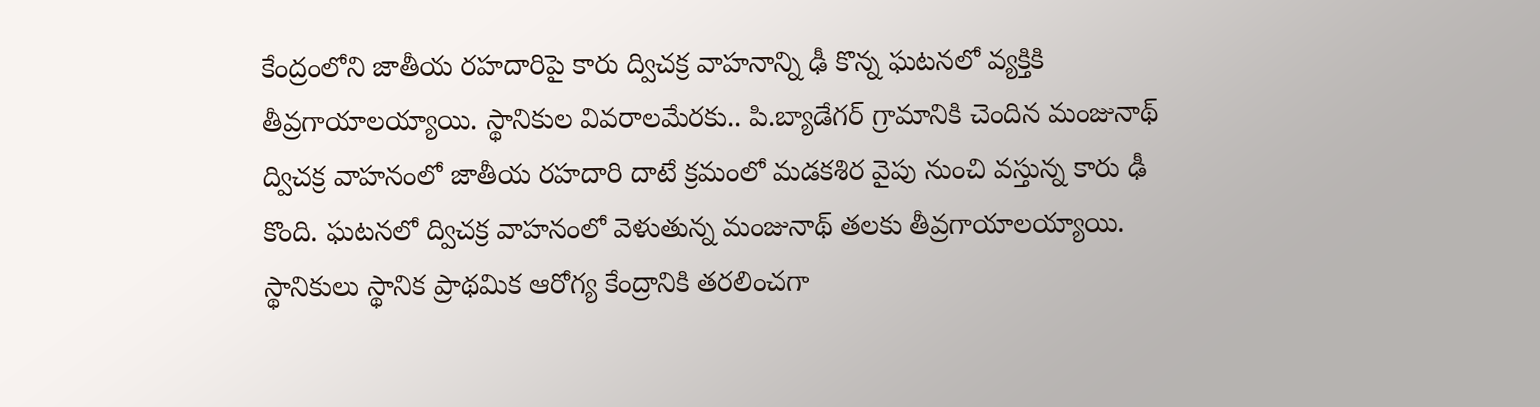కేంద్రంలోని జాతీయ రహదారిపై కారు ద్విచక్ర వాహనాన్ని ఢీ కొన్న ఘటనలో వ్యక్తికి తీవ్రగాయాలయ్యాయి. స్థానికుల వివరాలమేరకు.. పి.బ్యాడేగర్‌ గ్రామానికి చెందిన మంజునాథ్‌ ద్విచక్ర వాహనంలో జాతీయ రహదారి దాటే క్రమంలో మడకశిర వైపు నుంచి వస్తున్న కారు ఢీ కొంది. ఘటనలో ద్విచక్ర వాహనంలో వెళుతున్న మంజునాథ్‌ తలకు తీవ్రగాయాలయ్యాయి. స్థానికులు స్థానిక ప్రాథమిక ఆరోగ్య కేంద్రానికి తరలించగా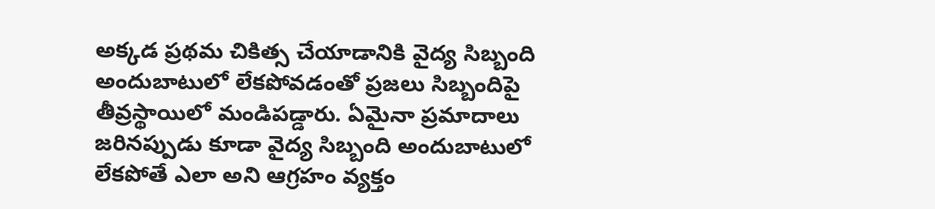అక్కడ ప్రథమ చికిత్స చేయాడానికి వైద్య సిబ్బంది అందుబాటులో లేకపోవడంతో ప్రజలు సిబ్బందిపై తీవ్రస్థాయిలో మండిపడ్డారు. ఏమైనా ప్రమాదాలు జరినప్పుడు కూడా వైద్య సిబ్బంది అందుబాటులో లేకపోతే ఎలా అని ఆగ్రహం వ్యక్తం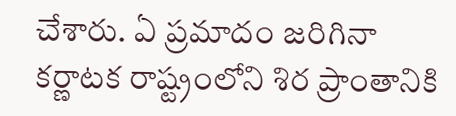చేశారు. ఏ ప్రమాదం జరిగినా కర్ణాటక రాష్ట్రంలోని శిర ప్రాంతానికి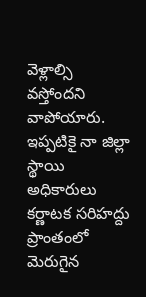వెళ్లాల్సి వస్తోందని వాపోయారు. ఇప్పటికై నా జిల్లా స్థాయి అధికారులు కర్ణాటక సరిహద్దు ప్రాంతంలో మెరుగైన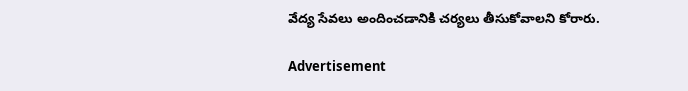వేద్య సేవలు అందించడానికి చర్యలు తీసుకోవాలని కోరారు.

Advertisement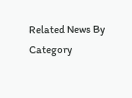Related News By Category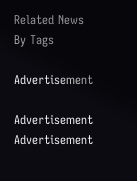Related News By Tags

Advertisement

Advertisement
Advertisement